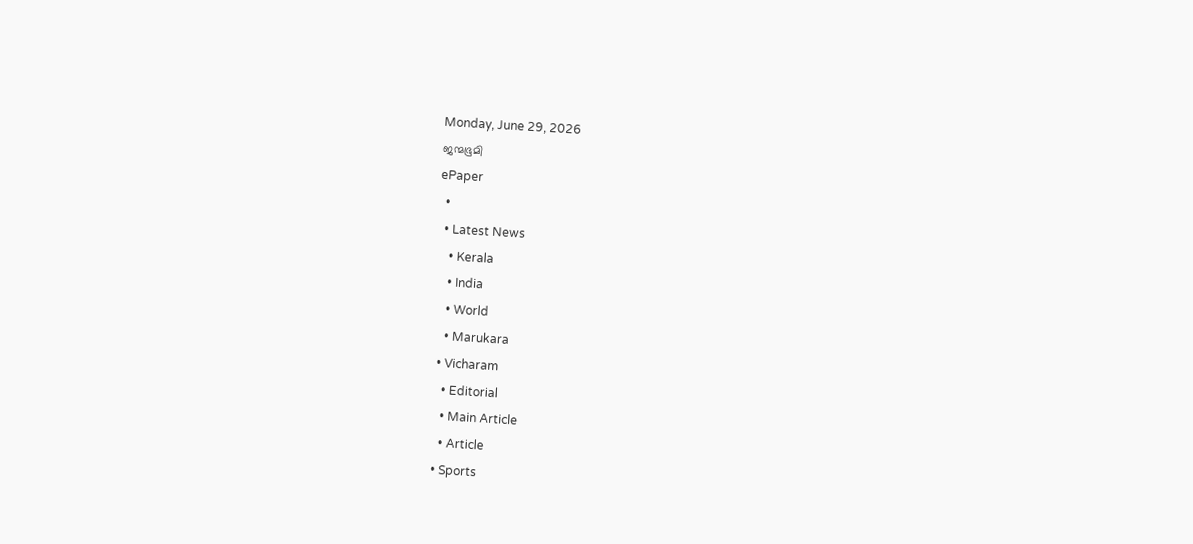Monday, June 29, 2026
ജന്മഭൂമി
ePaper
  •
  • Latest News
    • Kerala
    • India
    • World
    • Marukara
  • Vicharam
    • Editorial
    • Main Article
    • Article
  • Sports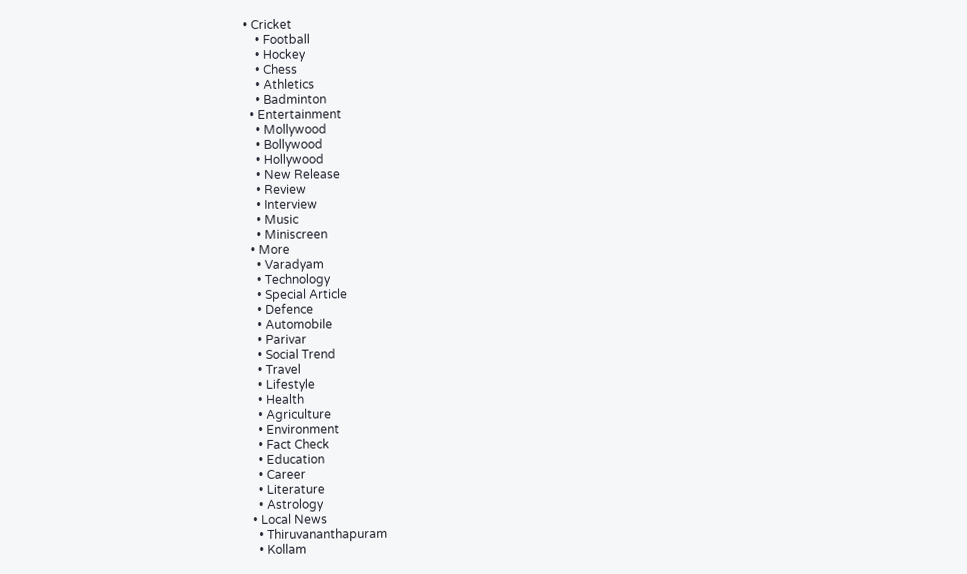• Cricket
    • Football
    • Hockey
    • Chess
    • Athletics
    • Badminton
  • Entertainment
    • Mollywood
    • Bollywood
    • Hollywood
    • New Release
    • Review
    • Interview
    • Music
    • Miniscreen
  • More
    • Varadyam
    • Technology
    • Special Article
    • Defence
    • Automobile
    • Parivar
    • Social Trend
    • Travel
    • Lifestyle
    • Health
    • Agriculture
    • Environment
    • Fact Check
    • Education
    • Career
    • Literature
    • Astrology
  • Local News
    • Thiruvananthapuram
    • Kollam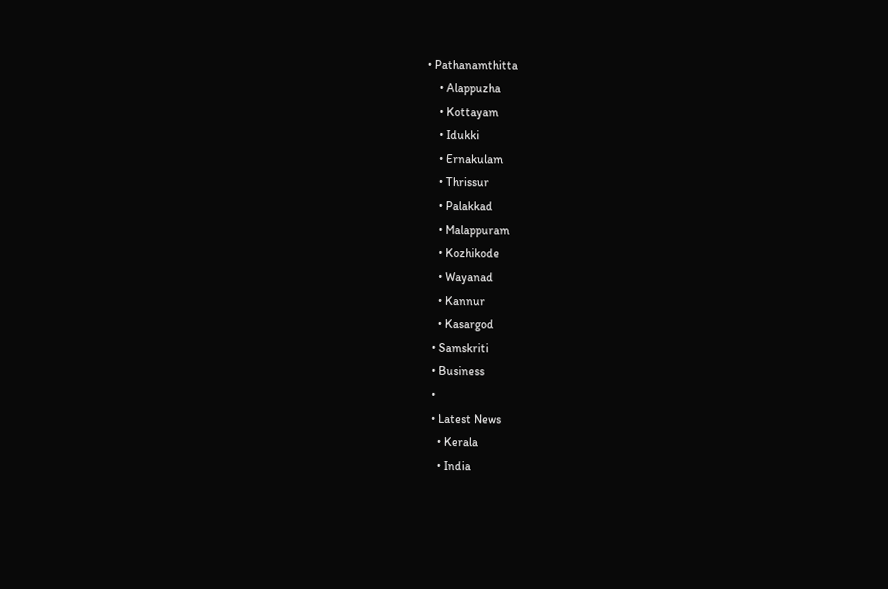• Pathanamthitta
    • Alappuzha
    • Kottayam
    • Idukki
    • Ernakulam
    • Thrissur
    • Palakkad
    • Malappuram
    • Kozhikode
    • Wayanad
    • Kannur
    • Kasargod
  • Samskriti
  • Business
  •
  • Latest News
    • Kerala
    • India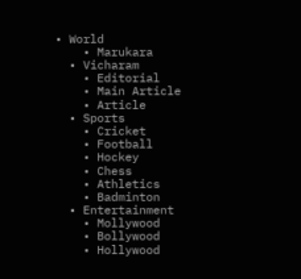• World
    • Marukara
  • Vicharam
    • Editorial
    • Main Article
    • Article
  • Sports
    • Cricket
    • Football
    • Hockey
    • Chess
    • Athletics
    • Badminton
  • Entertainment
    • Mollywood
    • Bollywood
    • Hollywood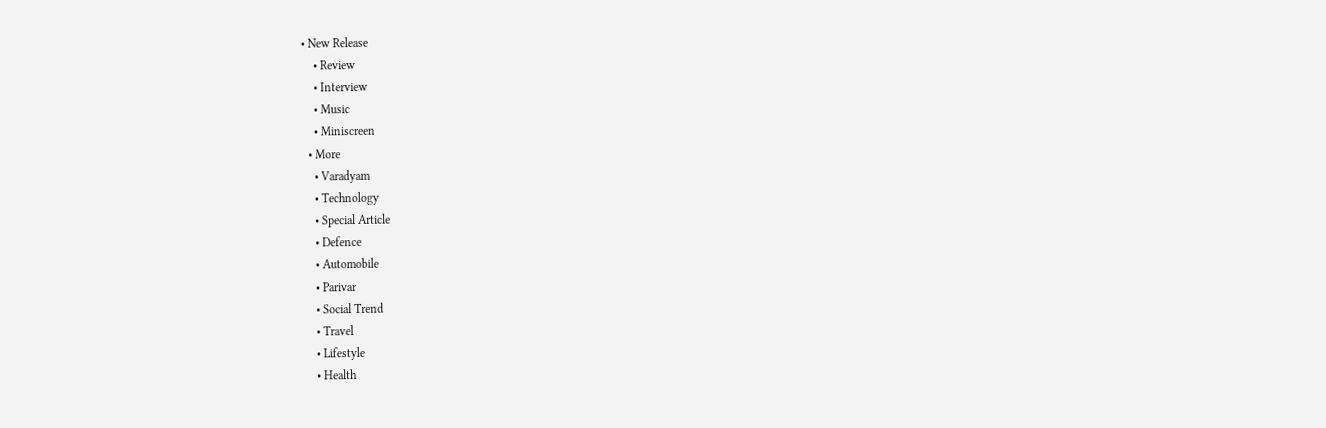• New Release
    • Review
    • Interview
    • Music
    • Miniscreen
  • More
    • Varadyam
    • Technology
    • Special Article
    • Defence
    • Automobile
    • Parivar
    • Social Trend
    • Travel
    • Lifestyle
    • Health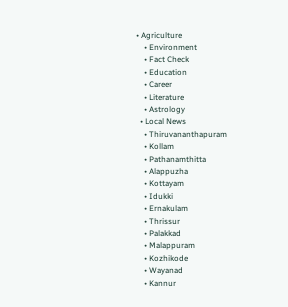• Agriculture
    • Environment
    • Fact Check
    • Education
    • Career
    • Literature
    • Astrology
  • Local News
    • Thiruvananthapuram
    • Kollam
    • Pathanamthitta
    • Alappuzha
    • Kottayam
    • Idukki
    • Ernakulam
    • Thrissur
    • Palakkad
    • Malappuram
    • Kozhikode
    • Wayanad
    • Kannur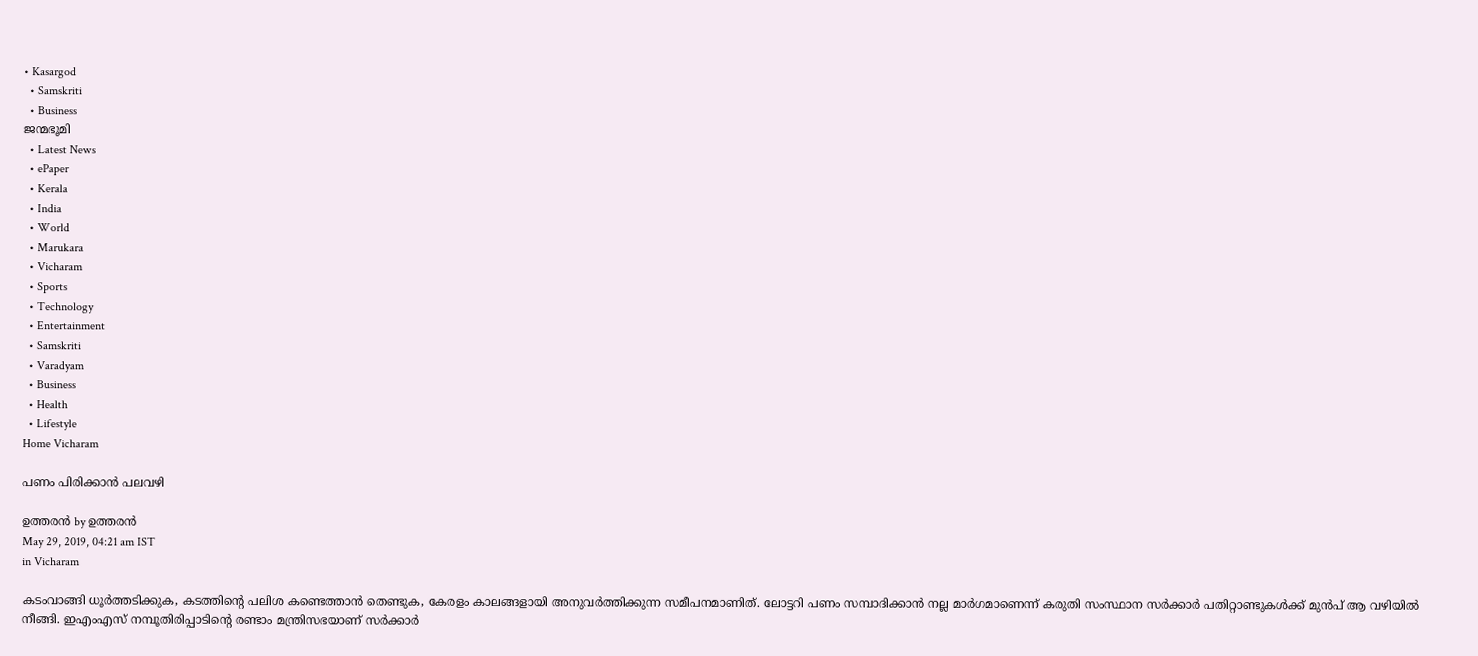• Kasargod
  • Samskriti
  • Business
ജന്മഭൂമി
  • Latest News
  • ePaper
  • Kerala
  • India
  • World
  • Marukara
  • Vicharam
  • Sports
  • Technology
  • Entertainment
  • Samskriti
  • Varadyam
  • Business
  • Health
  • Lifestyle
Home Vicharam

പണം പിരിക്കാന്‍ പലവഴി

ഉത്തരന്‍ by ഉത്തരന്‍
May 29, 2019, 04:21 am IST
in Vicharam

കടംവാങ്ങി ധൂര്‍ത്തടിക്കുക, കടത്തിന്റെ പലിശ കണ്ടെത്താന്‍ തെണ്ടുക, കേരളം കാലങ്ങളായി അനുവര്‍ത്തിക്കുന്ന സമീപനമാണിത്. ലോട്ടറി പണം സമ്പാദിക്കാന്‍ നല്ല മാര്‍ഗമാണെന്ന് കരുതി സംസ്ഥാന സര്‍ക്കാര്‍ പതിറ്റാണ്ടുകള്‍ക്ക് മുന്‍പ് ആ വഴിയില്‍ നീങ്ങി. ഇഎംഎസ് നമ്പൂതിരിപ്പാടിന്റെ രണ്ടാം മന്ത്രിസഭയാണ് സര്‍ക്കാര്‍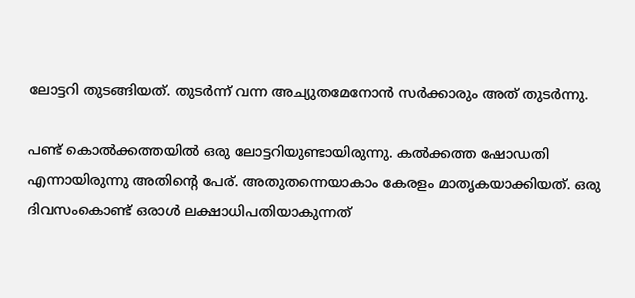ലോട്ടറി തുടങ്ങിയത്. തുടര്‍ന്ന് വന്ന അച്യുതമേനോന്‍ സര്‍ക്കാരും അത് തുടര്‍ന്നു.

പണ്ട് കൊല്‍ക്കത്തയില്‍ ഒരു ലോട്ടറിയുണ്ടായിരുന്നു. കല്‍ക്കത്ത ഷോഡതി എന്നായിരുന്നു അതിന്റെ പേര്. അതുതന്നെയാകാം കേരളം മാതൃകയാക്കിയത്. ഒരു ദിവസംകൊണ്ട് ഒരാള്‍ ലക്ഷാധിപതിയാകുന്നത്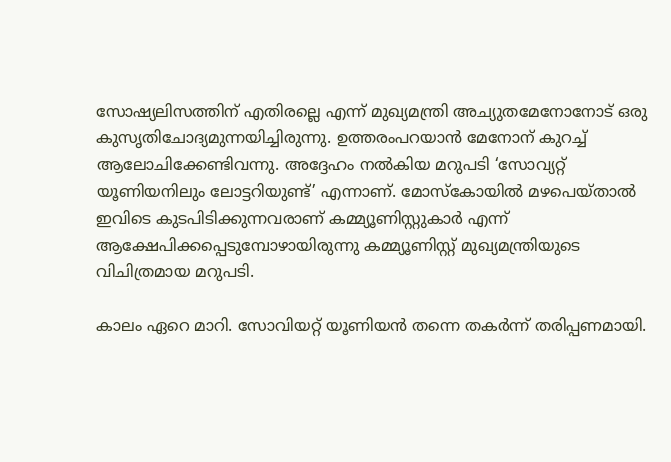സോഷ്യലിസത്തിന് എതിരല്ലെ എന്ന് മുഖ്യമന്ത്രി അച്യുതമേനോനോട് ഒരു കുസൃതിചോദ്യമുന്നയിച്ചിരുന്നു. ഉത്തരംപറയാന്‍ മേനോന് കുറച്ച് ആലോചിക്കേണ്ടിവന്നു. അദ്ദേഹം നല്‍കിയ മറുപടി ‘സോവ്യറ്റ് യൂണിയനിലും ലോട്ടറിയുണ്ട്’ എന്നാണ്. മോസ്‌കോയില്‍ മഴപെയ്താല്‍ ഇവിടെ കുടപിടിക്കുന്നവരാണ് കമ്മ്യൂണിസ്റ്റുകാര്‍ എന്ന് ആക്ഷേപിക്കപ്പെടുമ്പോഴായിരുന്നു കമ്മ്യൂണിസ്റ്റ് മുഖ്യമന്ത്രിയുടെ വിചിത്രമായ മറുപടി.

കാലം ഏറെ മാറി. സോവിയറ്റ് യൂണിയന്‍ തന്നെ തകര്‍ന്ന് തരിപ്പണമായി.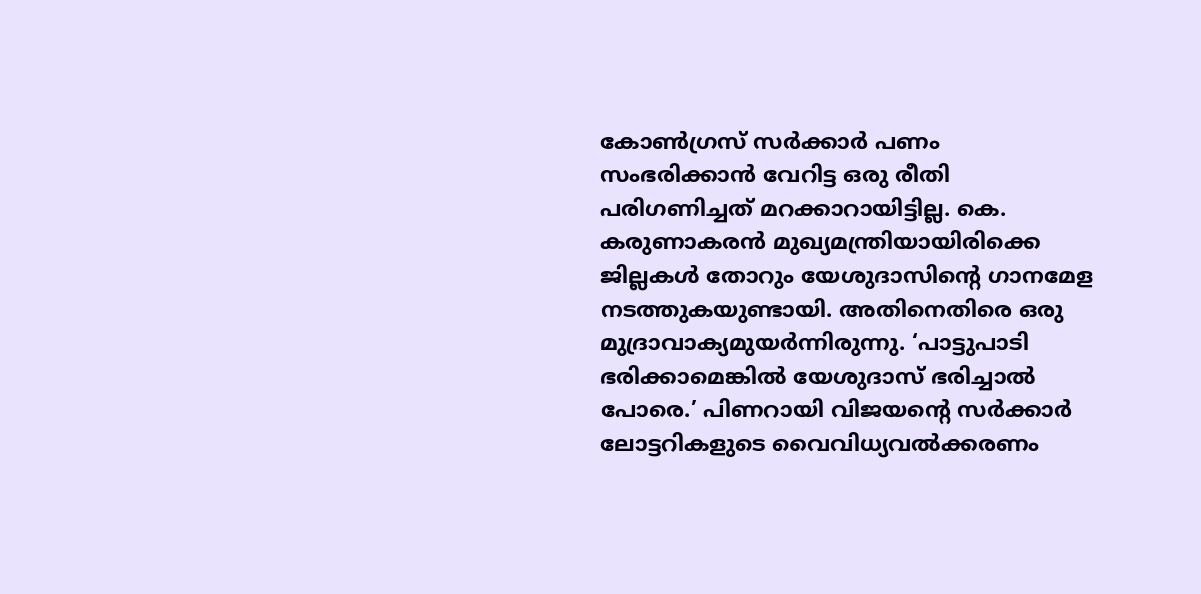കോണ്‍ഗ്രസ് സര്‍ക്കാര്‍ പണം സംഭരിക്കാന്‍ വേറിട്ട ഒരു രീതി പരിഗണിച്ചത് മറക്കാറായിട്ടില്ല. കെ. കരുണാകരന്‍ മുഖ്യമന്ത്രിയായിരിക്കെ ജില്ലകള്‍ തോറും യേശുദാസിന്റെ ഗാനമേള നടത്തുകയുണ്ടായി. അതിനെതിരെ ഒരു മുദ്രാവാക്യമുയര്‍ന്നിരുന്നു. ‘പാട്ടുപാടി ഭരിക്കാമെങ്കില്‍ യേശുദാസ് ഭരിച്ചാല്‍ പോരെ.’ പിണറായി വിജയന്റെ സര്‍ക്കാര്‍ ലോട്ടറികളുടെ വൈവിധ്യവല്‍ക്കരണം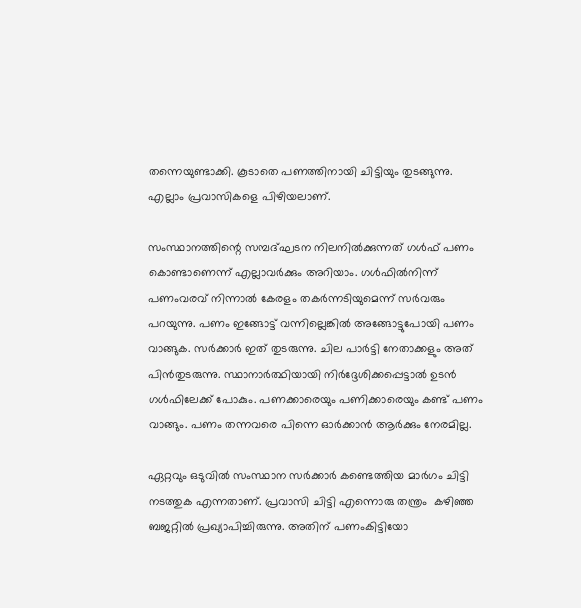തന്നെയുണ്ടാക്കി. കൂടാതെ പണത്തിനായി ചിട്ടിയും തുടങ്ങുന്നു. എല്ലാം പ്രവാസികളെ പിഴിയലാണ്.

സംസ്ഥാനത്തിന്റെ സമ്പദ്ഘടന നിലനില്‍ക്കുന്നത് ഗള്‍ഫ് പണം കൊണ്ടാണെന്ന് എല്ലാവര്‍ക്കും അറിയാം. ഗള്‍ഫില്‍നിന്ന് പണംവരവ് നിന്നാല്‍ കേരളം തകര്‍ന്നടിയുമെന്ന് സര്‍വരും പറയുന്നു. പണം ഇങ്ങോട്ട് വന്നില്ലെങ്കില്‍ അങ്ങോട്ടുപോയി പണം വാങ്ങുക. സര്‍ക്കാര്‍ ഇത് തുടരുന്നു. ചില പാര്‍ട്ടി നേതാക്കളും അത് പിന്‍തുടരുന്നു. സ്ഥാനാര്‍ത്ഥിയായി നിര്‍ദ്ദേശിക്കപ്പെട്ടാല്‍ ഉടന്‍ ഗള്‍ഫിലേക്ക് പോകും. പണക്കാരെയും പണിക്കാരെയും കണ്ട് പണം വാങ്ങും. പണം തന്നവരെ പിന്നെ ഓര്‍ക്കാന്‍ ആര്‍ക്കും നേരമില്ല.

ഏറ്റവും ഒടുവില്‍ സംസ്ഥാന സര്‍ക്കാര്‍ കണ്ടെത്തിയ മാര്‍ഗം ചിട്ടി നടത്തുക എന്നതാണ്. പ്രവാസി ചിട്ടി എന്നൊരു തന്ത്രം  കഴിഞ്ഞ ബജറ്റില്‍ പ്രഖ്യാപിച്ചിരുന്നു. അതിന് പണംകിട്ടിയോ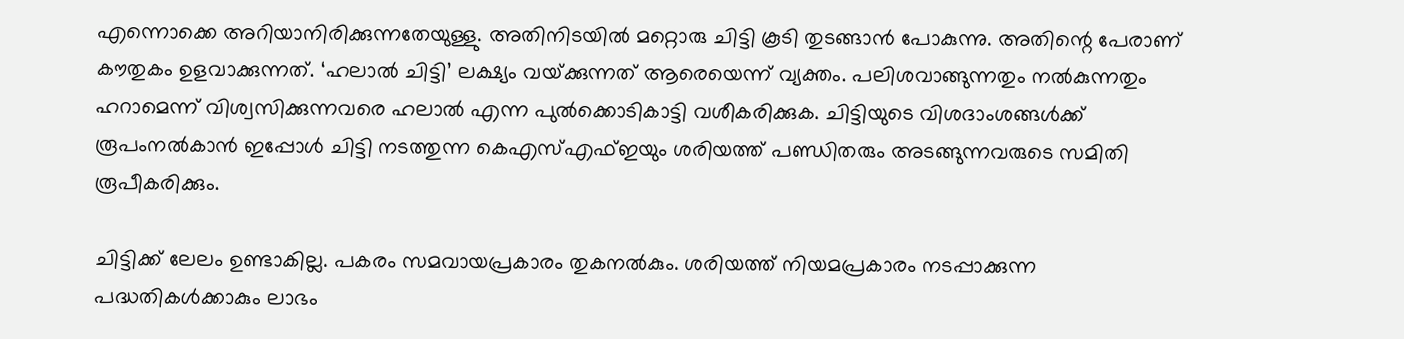എന്നൊക്കെ അറിയാനിരിക്കുന്നതേയുള്ളു. അതിനിടയില്‍ മറ്റൊരു ചിട്ടി കൂടി തുടങ്ങാന്‍ പോകുന്നു. അതിന്റെ പേരാണ് കൗതുകം ഉളവാക്കുന്നത്. ‘ഹലാല്‍ ചിട്ടി’ ലക്ഷ്യം വയ്‌ക്കുന്നത് ആരെയെന്ന് വ്യക്തം. പലിശവാങ്ങുന്നതും നല്‍കുന്നതും ഹറാമെന്ന് വിശ്വസിക്കുന്നവരെ ഹലാല്‍ എന്ന പുല്‍ക്കൊടികാട്ടി വശീകരിക്കുക. ചിട്ടിയുടെ വിശദാംശങ്ങള്‍ക്ക് രൂപംനല്‍കാന്‍ ഇപ്പോള്‍ ചിട്ടി നടത്തുന്ന കെഎസ്എഫ്ഇയും ശരിയത്ത് പണ്ഡിതരും അടങ്ങുന്നവരുടെ സമിതി രൂപീകരിക്കും.

ചിട്ടിക്ക് ലേലം ഉണ്ടാകില്ല. പകരം സമവായപ്രകാരം തുകനല്‍കും. ശരിയത്ത് നിയമപ്രകാരം നടപ്പാക്കുന്ന പദ്ധതികള്‍ക്കാകും ലാഭം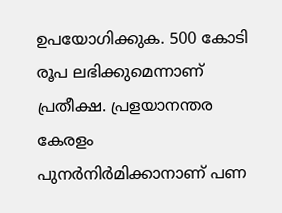ഉപയോഗിക്കുക. 500 കോടി രൂപ ലഭിക്കുമെന്നാണ് പ്രതീക്ഷ. പ്രളയാനന്തര കേരളം പുനര്‍നിര്‍മിക്കാനാണ് പണ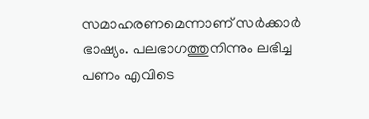സമാഹരണമെന്നാണ് സര്‍ക്കാര്‍ ഭാഷ്യം. പലഭാഗത്തുനിന്നും ലഭിച്ച പണം എവിടെ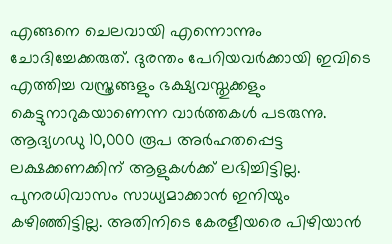എങ്ങനെ ചെലവായി എന്നൊന്നും ചോദിച്ചേക്കരുത്. ദുരന്തം പേറിയവര്‍ക്കായി ഇവിടെ എത്തിച്ച വസ്ത്രങ്ങളും ഭക്ഷ്യവസ്തുക്കളും കെട്ടുനാറുകയാണെന്ന വാര്‍ത്തകള്‍ പടരുന്നു. ആദ്യഗഡു 10,000 രൂപ അര്‍ഹതപ്പെട്ട ലക്ഷക്കണക്കിന് ആളുകള്‍ക്ക് ലഭിച്ചിട്ടില്ല. പുനരധിവാസം സാധ്യമാക്കാന്‍ ഇനിയും കഴിഞ്ഞിട്ടില്ല. അതിനിടെ കേരളീയരെ പിഴിയാന്‍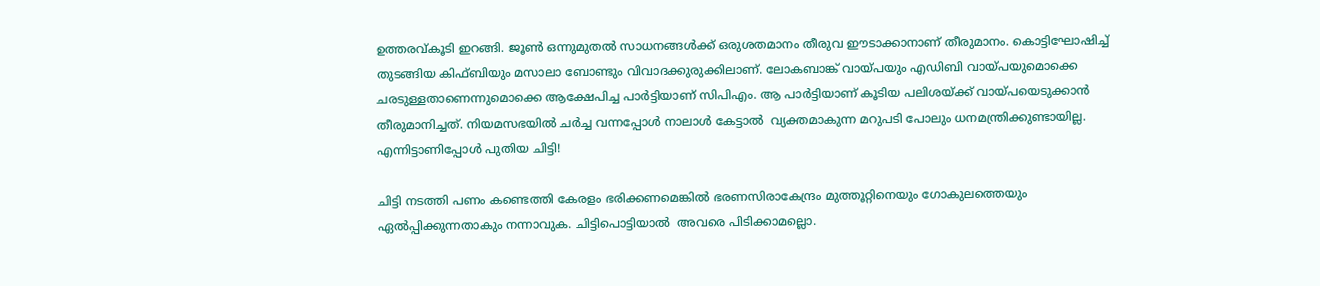ഉത്തരവ്കൂടി ഇറങ്ങി. ജൂണ്‍ ഒന്നുമുതല്‍ സാധനങ്ങള്‍ക്ക് ഒരുശതമാനം തീരുവ ഈടാക്കാനാണ് തീരുമാനം. കൊട്ടിഘോഷിച്ച് തുടങ്ങിയ കിഫ്ബിയും മസാലാ ബോണ്ടും വിവാദക്കുരുക്കിലാണ്. ലോകബാങ്ക് വായ്‌പയും എഡിബി വായ്‌പയുമൊക്കെ ചരടുള്ളതാണെന്നുമൊക്കെ ആക്ഷേപിച്ച പാര്‍ട്ടിയാണ് സിപിഎം. ആ പാര്‍ട്ടിയാണ് കൂടിയ പലിശയ്‌ക്ക് വായ്‌പയെടുക്കാന്‍ തീരുമാനിച്ചത്. നിയമസഭയില്‍ ചര്‍ച്ച വന്നപ്പോള്‍ നാലാള്‍ കേട്ടാല്‍  വ്യക്തമാകുന്ന മറുപടി പോലും ധനമന്ത്രിക്കുണ്ടായില്ല. എന്നിട്ടാണിപ്പോള്‍ പുതിയ ചിട്ടി!

ചിട്ടി നടത്തി പണം കണ്ടെത്തി കേരളം ഭരിക്കണമെങ്കില്‍ ഭരണസിരാകേന്ദ്രം മുത്തൂറ്റിനെയും ഗോകുലത്തെയും ഏല്‍പ്പിക്കുന്നതാകും നന്നാവുക. ചിട്ടിപൊട്ടിയാല്‍  അവരെ പിടിക്കാമല്ലൊ.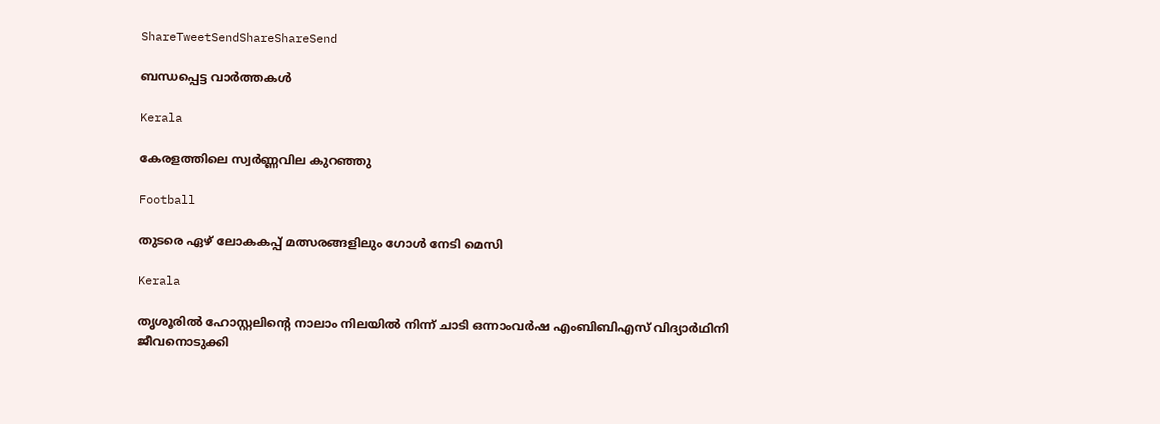ShareTweetSendShareShareSend

ബന്ധപ്പെട്ട വാര്‍ത്തകള്‍

Kerala

കേരളത്തിലെ സ്വർണ്ണവില കുറഞ്ഞു

Football

തുടരെ ഏഴ് ലോകകപ്പ് മത്സരങ്ങളിലും ഗോള്‍ നേടി മെസി

Kerala

തൃശൂരിൽ ഹോസ്റ്റലിന്റെ നാലാം നിലയിൽ നിന്ന് ചാടി ഒന്നാംവർഷ എംബിബിഎസ് വിദ്യാർഥിനി ജീവനൊടുക്കി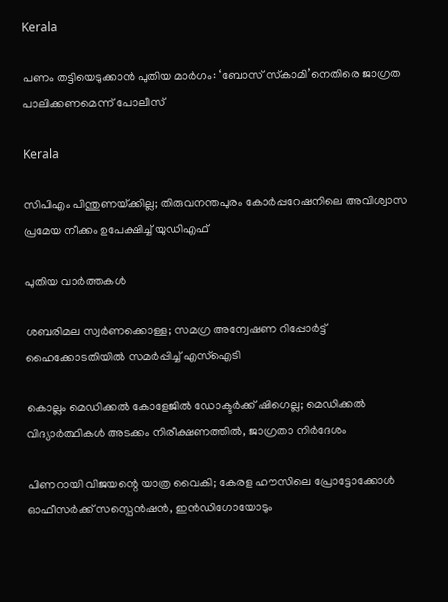Kerala

പണം തട്ടിയെടുക്കാന്‍ പുതിയ മാര്‍ഗം: ‘ബോസ് സ്‌കാമി’നെതിരെ ജാഗ്രത പാലിക്കണമെന്ന് പോലീസ്

Kerala

സിപിഎം പിന്തുണയ്‌ക്കില്ല; തിരുവനന്തപുരം കോര്‍പ്പറേഷനിലെ അവിശ്വാസ പ്രമേയ നീക്കം ഉപേക്ഷിച്ച് യുഡിഎഫ്

പുതിയ വാര്‍ത്തകള്‍

ശബരിമല സ്വർണക്കൊള്ള; സമഗ്ര അന്വേഷണ റിപ്പോർട്ട് ഹൈക്കോടതിയിൽ സമർപ്പിച്ച് എസ്ഐടി

കൊല്ലം മെഡിക്കല്‍ കോളേജില്‍ ഡോക്ടര്‍ക്ക് ഷിഗെല്ല; മെഡിക്കല്‍ വിദ്യാര്‍ത്ഥികള്‍ അടക്കം നിരീക്ഷണത്തില്‍, ജാഗ്രതാ നിര്‍ദേശം

പിണറായി വിജയന്റെ യാത്ര വൈകി; കേരള ഹൗസിലെ പ്രോട്ടോക്കോള്‍ ഓഫീസര്‍ക്ക് സസ്പെൻഷൻ, ഇൻഡിഗോയോടും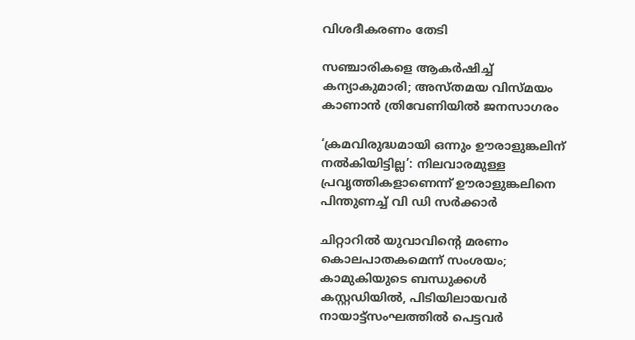വിശദീകരണം തേടി

സഞ്ചാരികളെ ആകര്‍ഷിച്ച് കന്യാകുമാരി; അസ്തമയ വിസ്മയം കാണാന്‍ ത്രിവേണിയില്‍ ജനസാഗരം

‘ക്രമവിരുദ്ധമായി ഒന്നും ഊരാളുങ്കലിന് നൽകിയിട്ടില്ല’: നിലവാരമുള്ള പ്രവൃത്തികളാണെന്ന് ഊരാളുങ്കലിനെ പിന്തുണച്ച് വി ഡി സർക്കാർ

ചിറ്റാറിൽ യുവാവിന്റെ മരണം കൊലപാതകമെന്ന് സംശയം; കാമുകിയുടെ ബന്ധുക്കൾ കസ്റ്റഡിയിൽ, പിടിയിലായവർ നായാട്ട്സംഘത്തിൽ പെട്ടവർ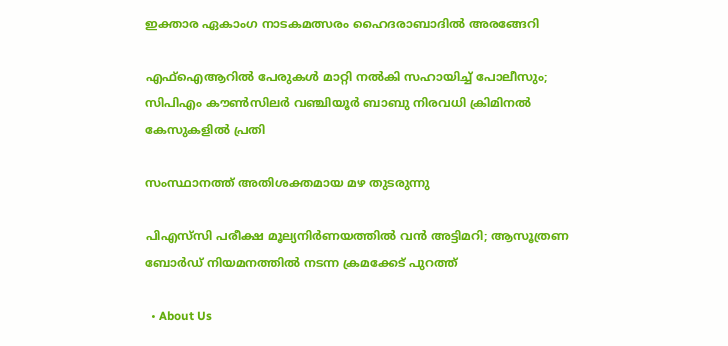ഇക്താര ഏകാംഗ നാടകമത്സരം ഹൈദരാബാദിൽ അരങ്ങേറി

എഫ്‌ഐആറില്‍ പേരുകള്‍ മാറ്റി നല്‍കി സഹായിച്ച് പോലീസും; സിപിഎം കൗണ്‍സിലര്‍ വഞ്ചിയൂര്‍ ബാബു നിരവധി ക്രിമിനല്‍ കേസുകളില്‍ പ്രതി

സംസ്ഥാനത്ത് അതിശക്തമായ മഴ തുടരുന്നു

പിഎസ്‌സി പരീക്ഷ മൂല്യനിർണയത്തിൽ വൻ അട്ടിമറി; ആസൂത്രണ ബോർഡ് നിയമനത്തിൽ നടന്ന ക്രമക്കേട് പുറത്ത്

  • About Us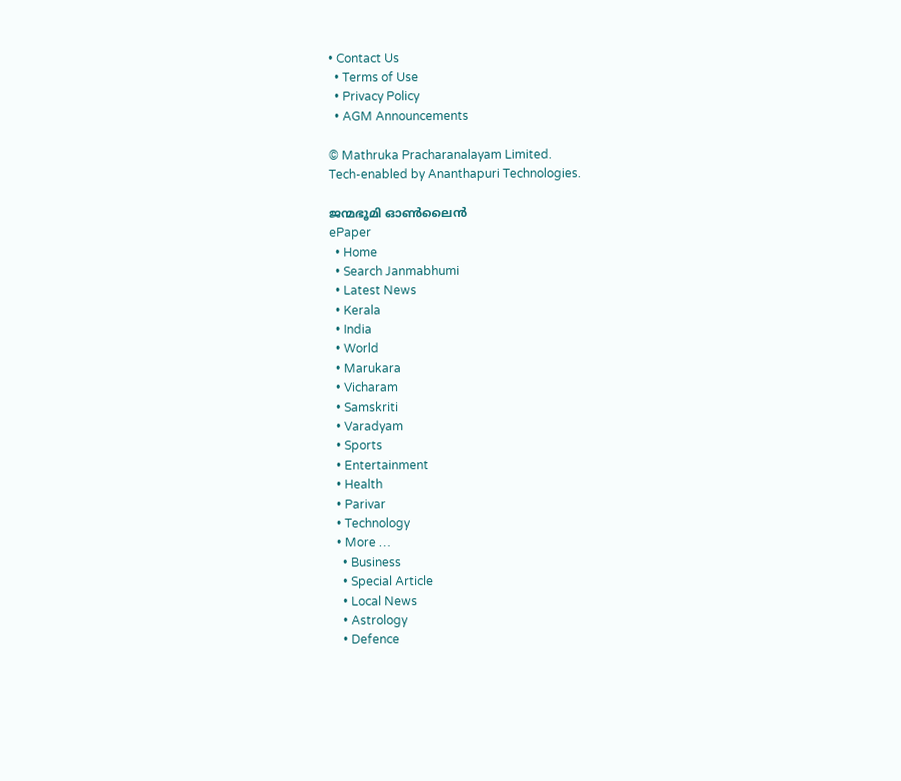• Contact Us
  • Terms of Use
  • Privacy Policy
  • AGM Announcements

© Mathruka Pracharanalayam Limited.
Tech-enabled by Ananthapuri Technologies.

ജന്മഭൂമി ഓണ്‍ലൈന്‍
ePaper
  • Home
  • Search Janmabhumi
  • Latest News
  • Kerala
  • India
  • World
  • Marukara
  • Vicharam
  • Samskriti
  • Varadyam
  • Sports
  • Entertainment
  • Health
  • Parivar
  • Technology
  • More …
    • Business
    • Special Article
    • Local News
    • Astrology
    • Defence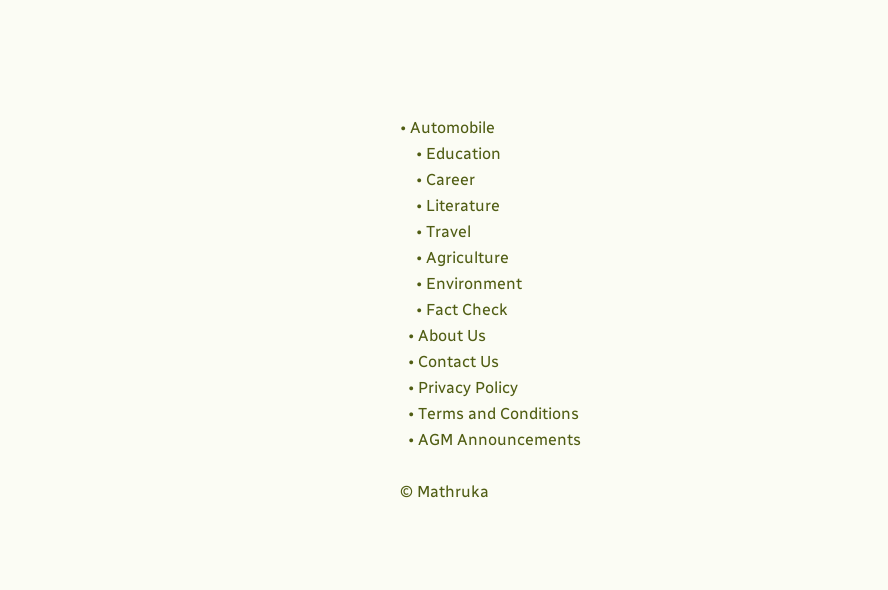• Automobile
    • Education
    • Career
    • Literature
    • Travel
    • Agriculture
    • Environment
    • Fact Check
  • About Us
  • Contact Us
  • Privacy Policy
  • Terms and Conditions
  • AGM Announcements

© Mathruka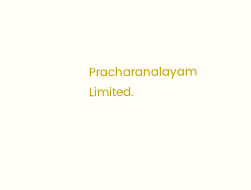Pracharanalayam Limited.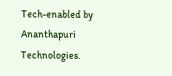Tech-enabled by Ananthapuri Technologies.